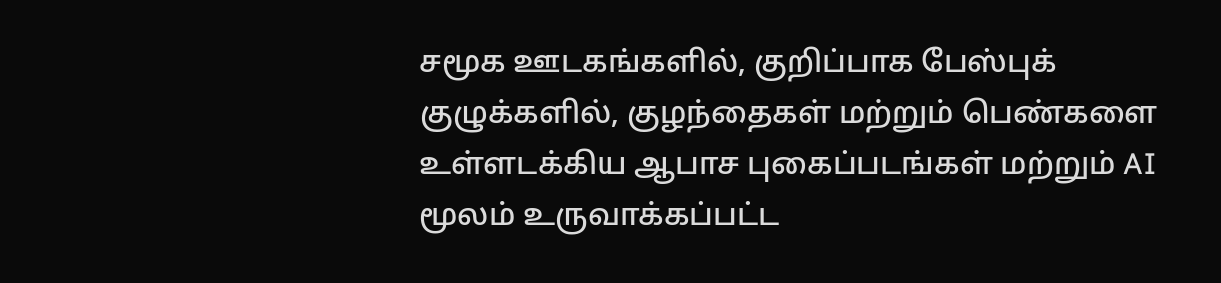சமூக ஊடகங்களில், குறிப்பாக பேஸ்புக் குழுக்களில், குழந்தைகள் மற்றும் பெண்களை உள்ளடக்கிய ஆபாச புகைப்படங்கள் மற்றும் AI மூலம் உருவாக்கப்பட்ட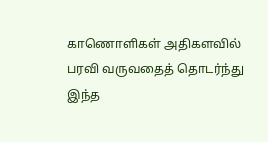காணொளிகள் அதிகளவில் பரவி வருவதைத் தொடர்ந்து இந்த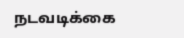நடவடிக்கை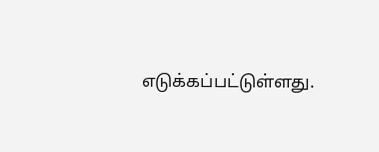எடுக்கப்பட்டுள்ளது.